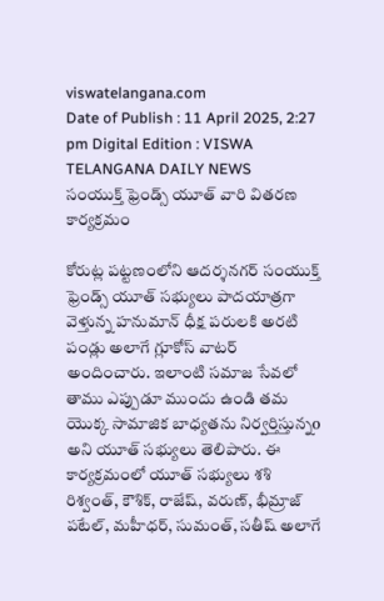viswatelangana.com
Date of Publish : 11 April 2025, 2:27 pm Digital Edition : VISWA TELANGANA DAILY NEWS
సంయుక్త్ ఫ్రెండ్స్ యూత్ వారి వితరణ కార్యక్రమం

కోరుట్ల పట్టణంలోని ఆదర్శనగర్ సంయుక్త్ ఫ్రెండ్స్ యూత్ సభ్యులు పాదయాత్రగా వెళ్తున్న హనుమాన్ ధీక్ష పరులకి అరటి పండ్లు అలాగే గ్లూకోస్ వాటర్ అందించారు. ఇలాంటి సమాజ సేవలో తాము ఎప్పుడూ ముందు ఉండి తమ యొక్క సామాజిక బాధ్యతను నిర్వర్తిస్తున్నo అని యూత్ సభ్యులు తెలిపారు. ఈ కార్యక్రమంలో యూత్ సభ్యులు శశి రిశ్వంత్, కౌశిక్, రాజేష్, వరుణ్, భీమ్రాజ్ పటేల్, మహీధర్, సుమంత్, సతీష్ అలాగే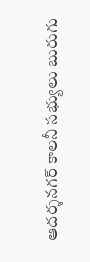ఆదర్శనగర్ కాలనీ సభ్యులు బురుగు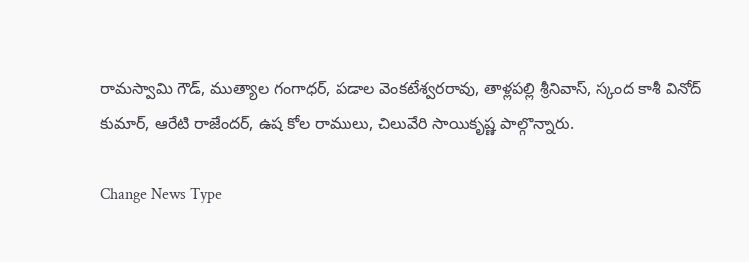రామస్వామి గౌడ్, ముత్యాల గంగాధర్, పడాల వెంకటేశ్వరరావు, తాళ్లపల్లి శ్రీనివాస్, స్కంద కాశీ వినోద్ కుమార్, ఆరేటి రాజేందర్, ఉష కోల రాములు, చిలువేరి సాయికృష్ణ పాల్గొన్నారు.

Change News Type